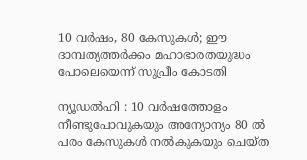10 വർഷം, 80 കേസുകൾ; ഈ ദാമ്പത്യത്തർക്കം മഹാഭാരതയുദ്ധം പോലെയെന്ന് സുപ്രീം കോടതി

ന്യൂഡൽഹി : 10 വർഷത്തോളം നീണ്ടുപോവുകയും അന്യോന്യം 80 ൽ പരം കേസുകൾ നൽകുകയും ചെയ്ത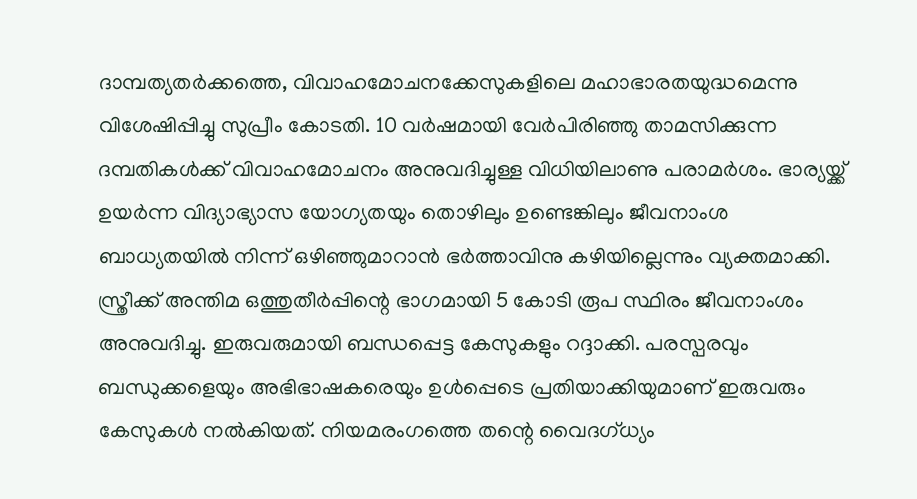ദാമ്പത്യതർക്കത്തെ, വിവാഹമോചനക്കേസുകളിലെ മഹാഭാരതയുദ്ധമെന്നു വിശേഷിപ്പിച്ചു സുപ്രീം കോടതി. 10 വർഷമായി വേർപിരിഞ്ഞു താമസിക്കുന്ന ദമ്പതികൾക്ക് വിവാഹമോചനം അനുവദിച്ചുള്ള വിധിയിലാണു പരാമർശം. ഭാര്യയ്ക്ക് ഉയർന്ന വിദ്യാഭ്യാസ യോഗ്യതയും തൊഴിലും ഉണ്ടെങ്കിലും ജീവനാംശ ബാധ്യതയിൽ നിന്ന് ഒഴിഞ്ഞുമാറാൻ ഭർത്താവിനു കഴിയില്ലെന്നും വ്യക്തമാക്കി. സ്ത്രീക്ക് അന്തിമ ഒത്തുതീർപ്പിന്റെ ഭാഗമായി 5 കോടി രൂപ സ്ഥിരം ജീവനാംശം അനുവദിച്ചു. ഇരുവരുമായി ബന്ധപ്പെട്ട കേസുകളും റദ്ദാക്കി. പരസ്പരവും ബന്ധുക്കളെയും അഭിഭാഷകരെയും ഉൾപ്പെടെ പ്രതിയാക്കിയുമാണ് ഇരുവരും കേസുകൾ നൽകിയത്. നിയമരംഗത്തെ തന്റെ വൈദഗ്ധ്യം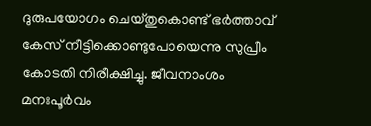ദുരുപയോഗം ചെയ്തുകൊണ്ട് ഭർത്താവ് കേസ് നീട്ടിക്കൊണ്ടുപോയെന്നു സുപ്രീം കോടതി നിരീക്ഷിച്ചു. ജീവനാംശം മനഃപൂർവം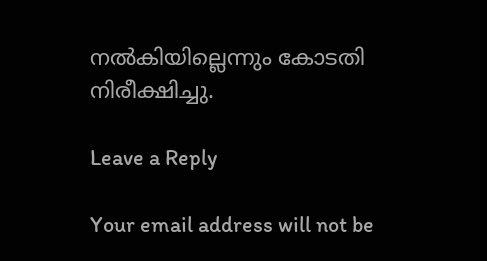നൽകിയില്ലെന്നും കോടതി നിരീക്ഷിച്ചു.

Leave a Reply

Your email address will not be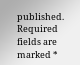published. Required fields are marked *